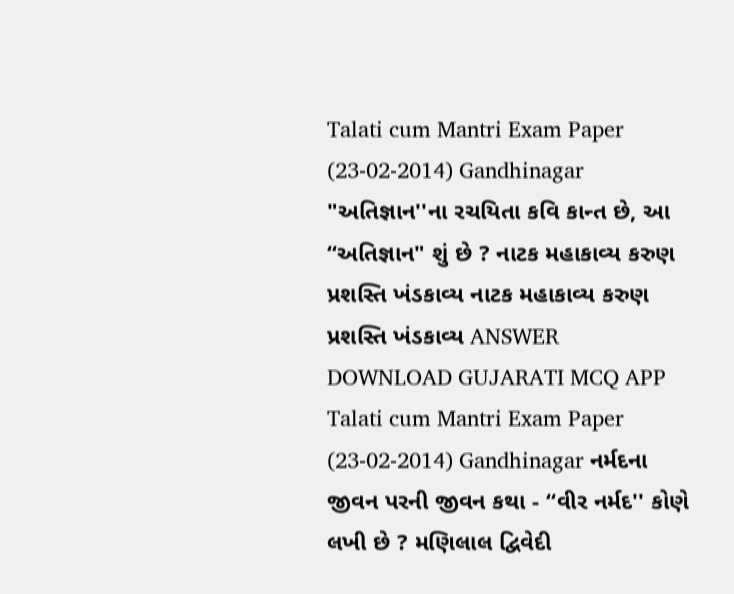Talati cum Mantri Exam Paper (23-02-2014) Gandhinagar "અતિજ્ઞાન''ના રચયિતા કવિ કાન્ત છે, આ “અતિજ્ઞાન" શું છે ? નાટક મહાકાવ્ય કરુણ પ્રશસ્તિ ખંડકાવ્ય નાટક મહાકાવ્ય કરુણ પ્રશસ્તિ ખંડકાવ્ય ANSWER DOWNLOAD GUJARATI MCQ APP
Talati cum Mantri Exam Paper (23-02-2014) Gandhinagar નર્મદના જીવન પરની જીવન કથા - “વીર નર્મદ'' કોણે લખી છે ? મણિલાલ દ્વિવેદી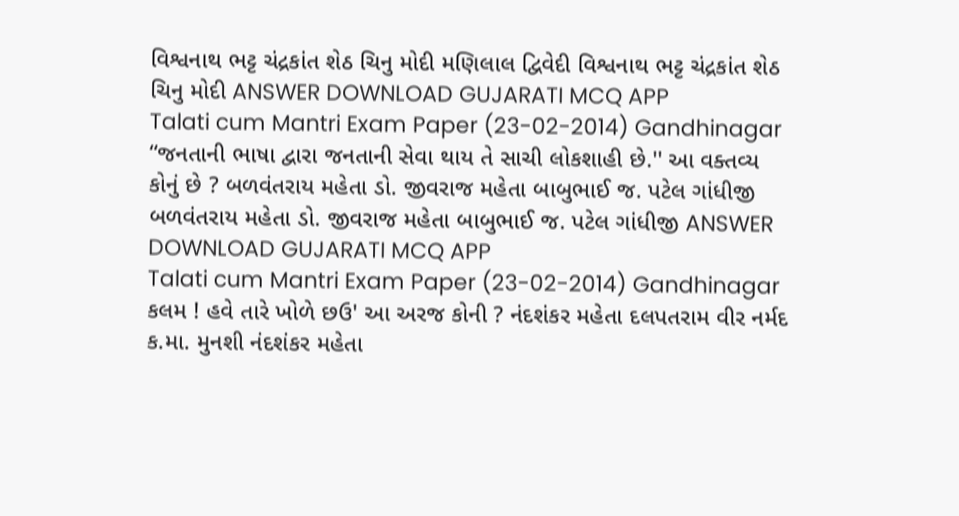વિશ્વનાથ ભટ્ટ ચંદ્રકાંત શેઠ ચિનુ મોદી મણિલાલ દ્વિવેદી વિશ્વનાથ ભટ્ટ ચંદ્રકાંત શેઠ ચિનુ મોદી ANSWER DOWNLOAD GUJARATI MCQ APP
Talati cum Mantri Exam Paper (23-02-2014) Gandhinagar “જનતાની ભાષા દ્વારા જનતાની સેવા થાય તે સાચી લોકશાહી છે.'' આ વક્તવ્ય કોનું છે ? બળવંતરાય મહેતા ડો. જીવરાજ મહેતા બાબુભાઈ જ. પટેલ ગાંધીજી બળવંતરાય મહેતા ડો. જીવરાજ મહેતા બાબુભાઈ જ. પટેલ ગાંધીજી ANSWER DOWNLOAD GUJARATI MCQ APP
Talati cum Mantri Exam Paper (23-02-2014) Gandhinagar કલમ ! હવે તારે ખોળે છઉ' આ અરજ કોની ? નંદશંકર મહેતા દલપતરામ વીર નર્મદ ક.મા. મુનશી નંદશંકર મહેતા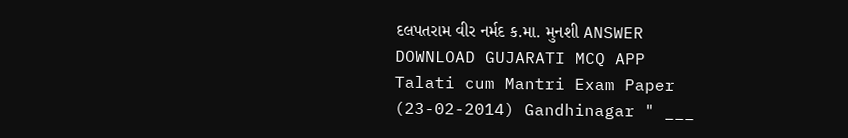દલપતરામ વીર નર્મદ ક.મા. મુનશી ANSWER DOWNLOAD GUJARATI MCQ APP
Talati cum Mantri Exam Paper (23-02-2014) Gandhinagar " ___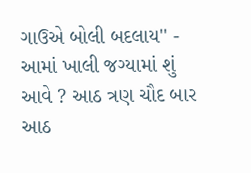ગાઉએ બોલી બદલાય'' - આમાં ખાલી જગ્યામાં શું આવે ? આઠ ત્રણ ચૌદ બાર આઠ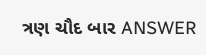ત્રણ ચૌદ બાર ANSWER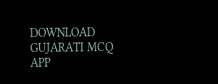DOWNLOAD GUJARATI MCQ APP